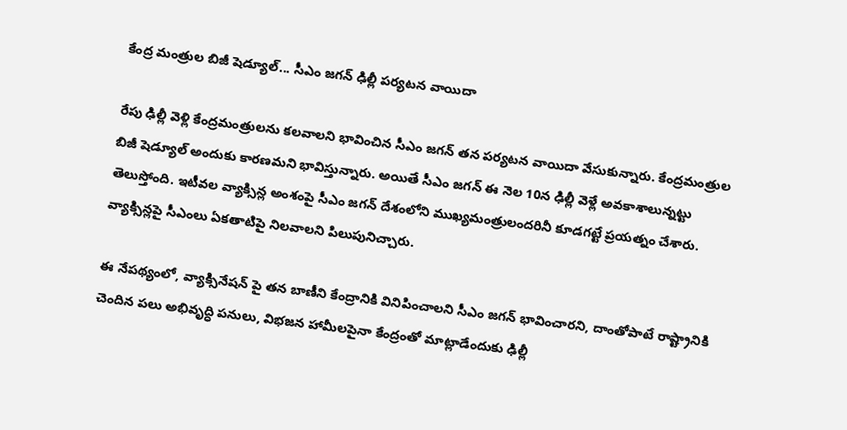కేంద్ర మంత్రుల బిజీ షెడ్యూల్... సీఎం జగన్ ఢిల్లీ పర్యటన వాయిదా

రేపు ఢిల్లీ వెళ్లి కేంద్రమంత్రులను కలవాలని భావించిన సీఎం జగన్ తన పర్యటన వాయిదా వేసుకున్నారు. కేంద్రమంత్రుల బిజీ షెడ్యూల్ అందుకు కారణమని భావిస్తున్నారు. అయితే సీఎం జగన్ ఈ నెల 10న ఢిల్లీ వెళ్లే అవకాశాలున్నట్టు తెలుస్తోంది. ఇటీవల వ్యాక్సిన్ల అంశంపై సీఎం జగన్ దేశంలోని ముఖ్యమంత్రులందరినీ కూడగట్టే ప్రయత్నం చేశారు. వ్యాక్సిన్లపై సీఎంలు ఏకతాటిపై నిలవాలని పిలుపునిచ్చారు.

ఈ నేపథ్యంలో, వ్యాక్సినేషన్ పై తన బాణీని కేంద్రానికి వినిపించాలని సీఎం జగన్ భావించారని, దాంతోపాటే రాష్ట్రానికి చెందిన పలు అభివృద్ధి పనులు, విభజన హామీలపైనా కేంద్రంతో మాట్లాడేందుకు ఢిల్లీ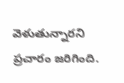వెళుతున్నారని ప్రచారం జరిగింది.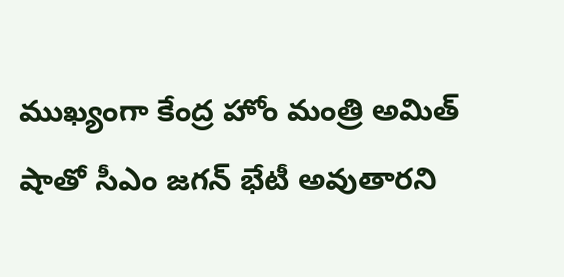ముఖ్యంగా కేంద్ర హోం మంత్రి అమిత్ షాతో సీఎం జగన్ భేటీ అవుతారని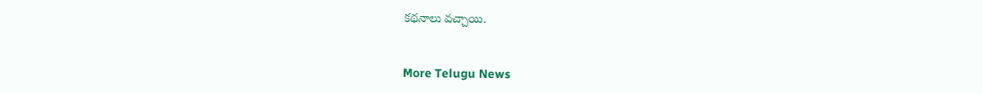కథనాలు వచ్చాయి.


More Telugu News